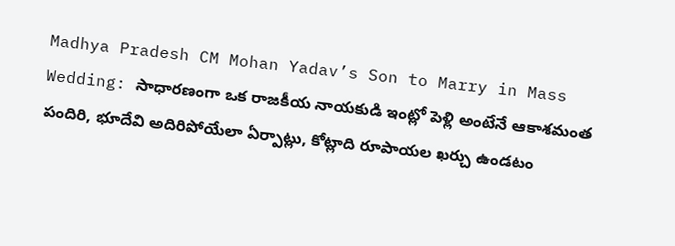Madhya Pradesh CM Mohan Yadav’s Son to Marry in Mass Wedding: సాధారణంగా ఒక రాజకీయ నాయకుడి ఇంట్లో పెళ్లి అంటేనే ఆకాశమంత పందిరి, భూదేవి అదిరిపోయేలా ఏర్పాట్లు, కోట్లాది రూపాయల ఖర్చు ఉండటం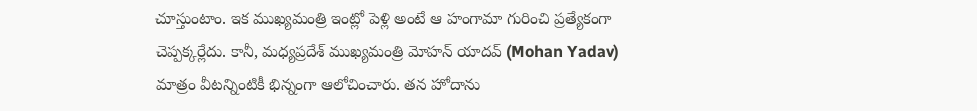చూస్తుంటాం. ఇక ముఖ్యమంత్రి ఇంట్లో పెళ్లి అంటే ఆ హంగామా గురించి ప్రత్యేకంగా చెప్పక్కర్లేదు. కానీ, మధ్యప్రదేశ్ ముఖ్యమంత్రి మోహన్ యాదవ్ (Mohan Yadav) మాత్రం వీటన్నింటికీ భిన్నంగా ఆలోచించారు. తన హోదాను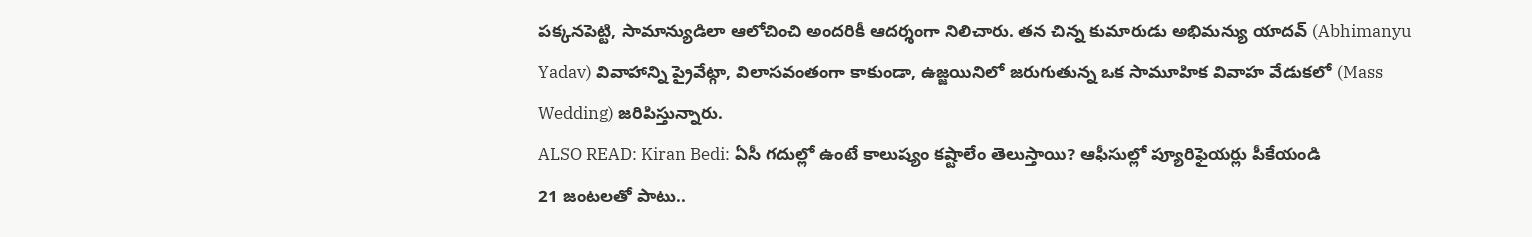పక్కనపెట్టి, సామాన్యుడిలా ఆలోచించి అందరికీ ఆదర్శంగా నిలిచారు. తన చిన్న కుమారుడు అభిమన్యు యాదవ్ (Abhimanyu Yadav) వివాహాన్ని ప్రైవేట్గా, విలాసవంతంగా కాకుండా, ఉజ్జయినిలో జరుగుతున్న ఒక సామూహిక వివాహ వేడుకలో (Mass Wedding) జరిపిస్తున్నారు.
ALSO READ: Kiran Bedi: ఏసీ గదుల్లో ఉంటే కాలుష్యం కష్టాలేం తెలుస్తాయి? ఆఫీసుల్లో ప్యూరిఫైయర్లు పీకేయండి
21 జంటలతో పాటు..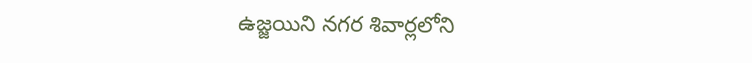ఉజ్జయిని నగర శివార్లలోని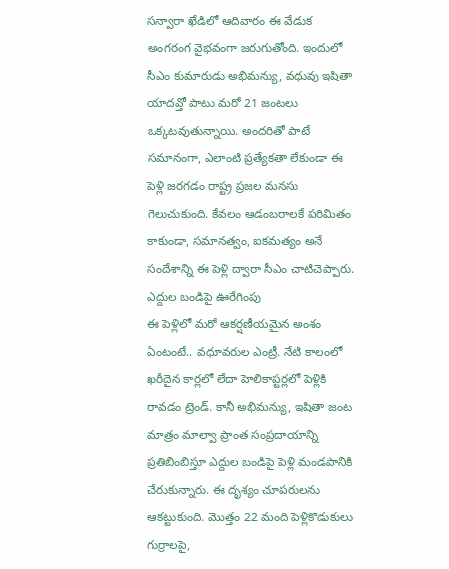సన్వారా ఖేడిలో ఆదివారం ఈ వేడుక అంగరంగ వైభవంగా జరుగుతోంది. ఇందులో సీఎం కుమారుడు అభిమన్యు, వధువు ఇషితా యాదవ్తో పాటు మరో 21 జంటలు ఒక్కటవుతున్నాయి. అందరితో పాటే సమానంగా, ఎలాంటి ప్రత్యేకతా లేకుండా ఈ పెళ్లి జరగడం రాష్ట్ర ప్రజల మనసు గెలుచుకుంది. కేవలం ఆడంబరాలకే పరిమితం కాకుండా, సమానత్వం, ఐకమత్యం అనే సందేశాన్ని ఈ పెళ్లి ద్వారా సీఎం చాటిచెప్పారు.
ఎద్దుల బండిపై ఊరేగింపు
ఈ పెళ్లిలో మరో ఆకర్షణీయమైన అంశం ఏంటంటే.. వధూవరుల ఎంట్రీ. నేటి కాలంలో ఖరీదైన కార్లలో లేదా హెలికాప్టర్లలో పెళ్లికి రావడం ట్రెండ్. కానీ అభిమన్యు, ఇషితా జంట మాత్రం మాల్వా ప్రాంత సంప్రదాయాన్ని ప్రతిబింబిస్తూ ఎద్దుల బండిపై పెళ్లి మండపానికి చేరుకున్నారు. ఈ దృశ్యం చూపరులను ఆకట్టుకుంది. మొత్తం 22 మంది పెళ్లికొడుకులు గుర్రాలపై,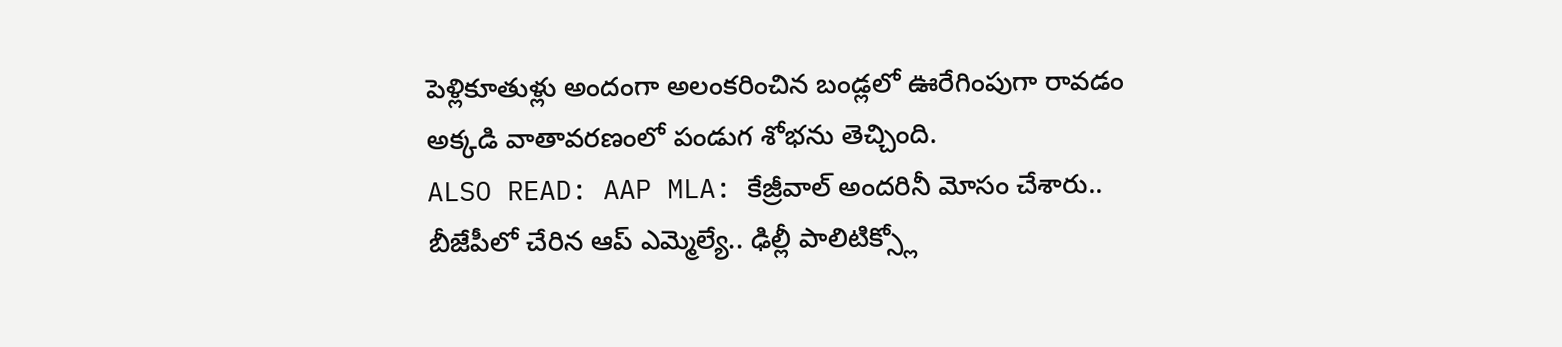పెళ్లికూతుళ్లు అందంగా అలంకరించిన బండ్లలో ఊరేగింపుగా రావడం అక్కడి వాతావరణంలో పండుగ శోభను తెచ్చింది.
ALSO READ: AAP MLA: కేజ్రీవాల్ అందరినీ మోసం చేశారు.. బీజేపీలో చేరిన ఆప్ ఎమ్మెల్యే.. ఢిల్లీ పాలిటిక్స్లో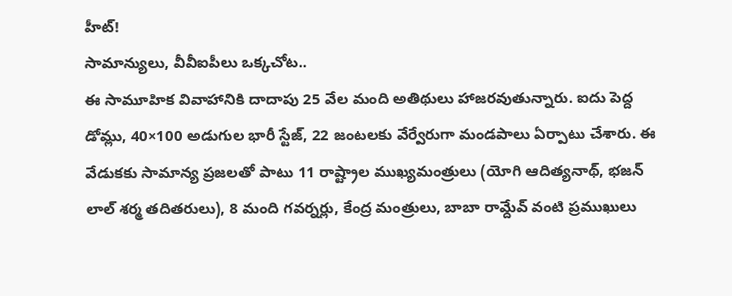హీట్!
సామాన్యులు, వీవీఐపీలు ఒక్కచోట..
ఈ సామూహిక వివాహానికి దాదాపు 25 వేల మంది అతిథులు హాజరవుతున్నారు. ఐదు పెద్ద డోమ్లు, 40×100 అడుగుల భారీ స్టేజ్, 22 జంటలకు వేర్వేరుగా మండపాలు ఏర్పాటు చేశారు. ఈ వేడుకకు సామాన్య ప్రజలతో పాటు 11 రాష్ట్రాల ముఖ్యమంత్రులు (యోగి ఆదిత్యనాథ్, భజన్ లాల్ శర్మ తదితరులు), 8 మంది గవర్నర్లు, కేంద్ర మంత్రులు, బాబా రామ్దేవ్ వంటి ప్రముఖులు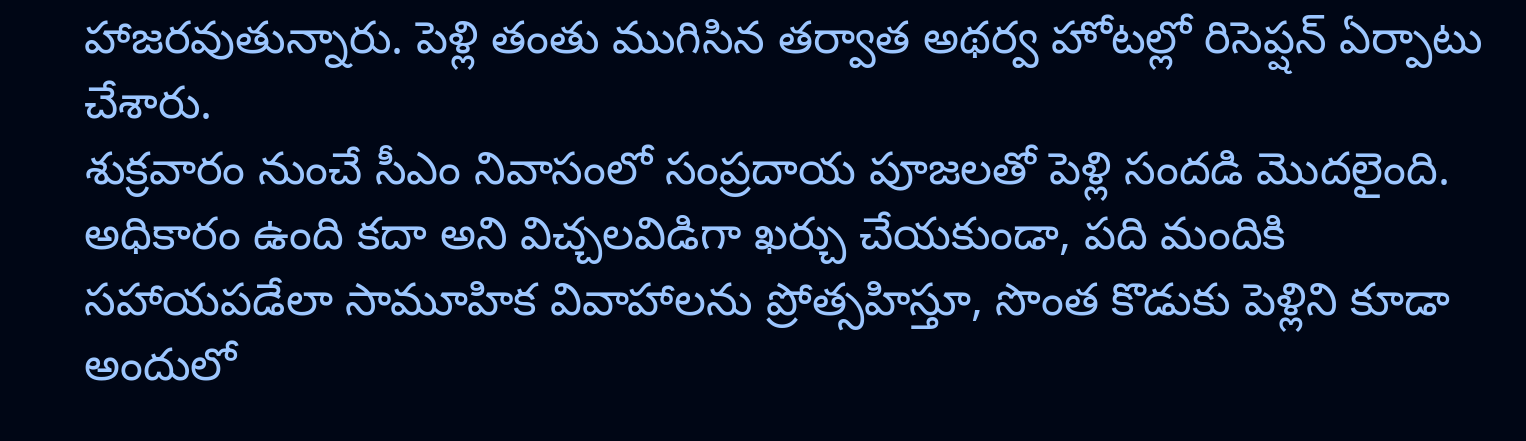హాజరవుతున్నారు. పెళ్లి తంతు ముగిసిన తర్వాత అథర్వ హోటల్లో రిసెప్షన్ ఏర్పాటు చేశారు.
శుక్రవారం నుంచే సీఎం నివాసంలో సంప్రదాయ పూజలతో పెళ్లి సందడి మొదలైంది. అధికారం ఉంది కదా అని విచ్చలవిడిగా ఖర్చు చేయకుండా, పది మందికి సహాయపడేలా సామూహిక వివాహాలను ప్రోత్సహిస్తూ, సొంత కొడుకు పెళ్లిని కూడా అందులో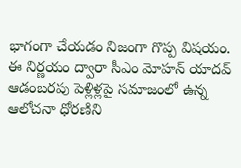భాగంగా చేయడం నిజంగా గొప్ప విషయం. ఈ నిర్ణయం ద్వారా సీఎం మోహన్ యాదవ్ ఆడంబరపు పెళ్లిళ్లపై సమాజంలో ఉన్న ఆలోచనా ధోరణిని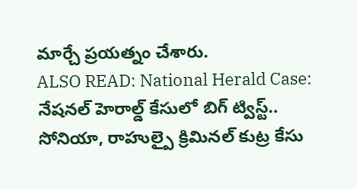మార్చే ప్రయత్నం చేశారు.
ALSO READ: National Herald Case: నేషనల్ హెరాల్డ్ కేసులో బిగ్ ట్విస్ట్.. సోనియా, రాహుల్పై క్రిమినల్ కుట్ర కేసు